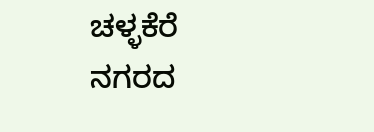ಚಳ್ಳಕೆರೆ ನಗರದ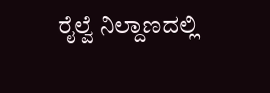ರೈಲ್ವೆ ನಿಲ್ದಾಣದಲ್ಲಿ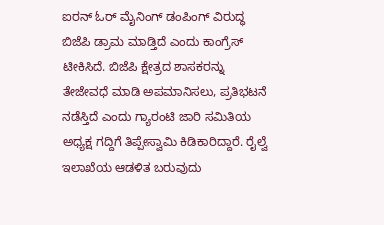ಐರನ್ ಓರ್ ಮೈನಿಂಗ್ ಡಂಪಿಂಗ್ ವಿರುದ್ಧ ಬಿಜೆಪಿ ಡ್ರಾಮ ಮಾಡ್ತಿದೆ ಎಂದು ಕಾಂಗ್ರೆಸ್ ಟೀಕಿಸಿದೆ. ಬಿಜೆಪಿ ಕ್ಷೇತ್ರದ ಶಾಸಕರನ್ನು ತೇಜೇವಧೆ ಮಾಡಿ ಅಪಮಾನಿಸಲು, ಪ್ರತಿಭಟನೆ ನಡೆಸ್ತಿದೆ ಎಂದು ಗ್ಯಾರಂಟಿ ಜಾರಿ ಸಮಿತಿಯ ಅಧ್ಯಕ್ಷ ಗದ್ದಿಗೆ ತಿಪ್ಪೇಸ್ವಾಮಿ ಕಿಡಿಕಾರಿದ್ದಾರೆ. ರೈಲ್ವೆ ಇಲಾಖೆಯ ಆಡಳಿತ ಬರುವುದು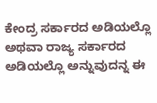ಕೇಂದ್ರ ಸರ್ಕಾರದ ಅಡಿಯಲ್ಲೊ ಅಥವಾ ರಾಜ್ಯ ಸರ್ಕಾರದ ಅಡಿಯಲ್ಲೊ ಅನ್ನುವುದನ್ನ ಈ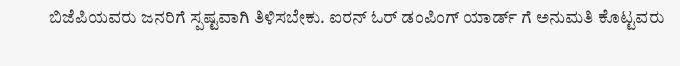ಬಿಜೆಪಿಯವರು ಜನರಿಗೆ ಸ್ಪಷ್ಟವಾಗಿ ತಿಳಿಸಬೇಕು. ಐರನ್ ಓರ್ ಡಂಪಿಂಗ್ ಯಾರ್ಡ್ ಗೆ ಅನುಮತಿ ಕೊಟ್ಟವರು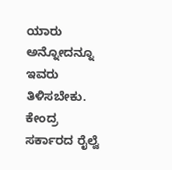ಯಾರು ಅನ್ನೋದನ್ನೂ ಇವರು ತಿಳಿಸಬೇಕು. ಕೇಂದ್ರ ಸರ್ಕಾರದ ರೈಲ್ವೆ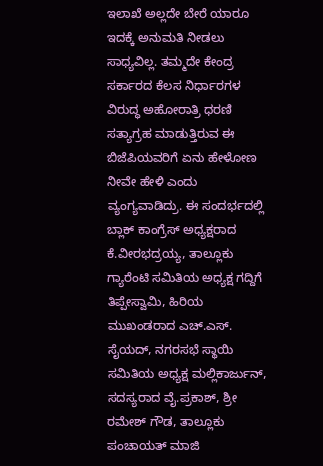ಇಲಾಖೆ ಅಲ್ಲದೇ ಬೇರೆ ಯಾರೂ ಇದಕ್ಕೆ ಅನುಮತಿ ನೀಡಲು ಸಾಧ್ಯವಿಲ್ಲ. ತಮ್ಮದೇ ಕೇಂದ್ರ ಸರ್ಕಾರದ ಕೆಲಸ ನಿರ್ಧಾರಗಳ ವಿರುದ್ಧ ಅಹೋರಾತ್ರಿ ಧರಣಿ ಸತ್ಯಾಗ್ರಹ ಮಾಡುತ್ತಿರುವ ಈ ಬಿಜೆಪಿಯವರಿಗೆ ಏನು ಹೇಳೋಣ ನೀವೇ ಹೇಳಿ ಎಂದು ವ್ಯಂಗ್ಯವಾಡಿದ್ರು. ಈ ಸಂದರ್ಭದಲ್ಲಿ ಬ್ಲಾಕ್ ಕಾಂಗ್ರೆಸ್ ಅಧ್ಯಕ್ಷರಾದ ಕೆ.ವೀರಭದ್ರಯ್ಯ, ತಾಲ್ಲೂಕು ಗ್ಯಾರೆಂಟಿ ಸಮಿತಿಯ ಅಧ್ಯಕ್ಷ ಗದ್ದಿಗೆ ತಿಪ್ಪೇಸ್ವಾಮಿ, ಹಿರಿಯ ಮುಖಂಡರಾದ ಎಚ್.ಎಸ್. ಸೈಯದ್, ನಗರಸಭೆ ಸ್ಥಾಯಿ ಸಮಿತಿಯ ಅಧ್ಯಕ್ಷ ಮಲ್ಲಿಕಾರ್ಜುನ್, ಸದಸ್ಯರಾದ ವೈ.ಪ್ರಕಾಶ್, ಶ್ರೀ ರಮೇಶ್ ಗೌಡ, ತಾಲ್ಲೂಕು ಪಂಚಾಯತ್ ಮಾಜಿ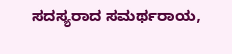ಸದಸ್ಯರಾದ ಸಮರ್ಥರಾಯ,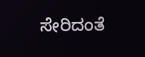ಸೇರಿದಂತೆ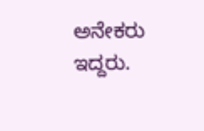ಅನೇಕರು ಇದ್ದರು.